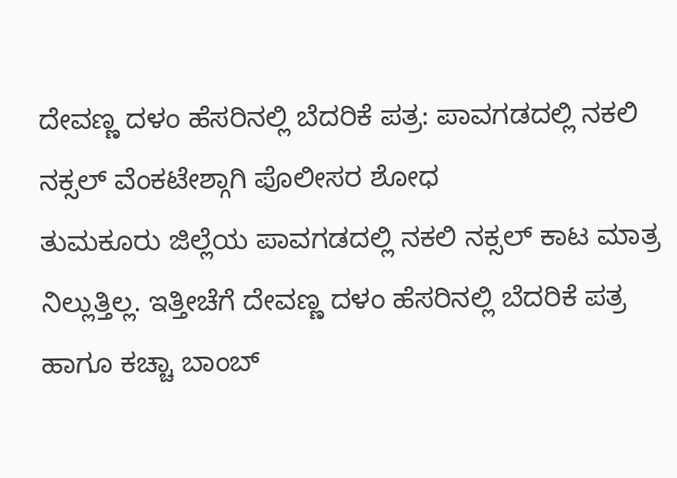ದೇವಣ್ಣ ದಳಂ ಹೆಸರಿನಲ್ಲಿ ಬೆದರಿಕೆ ಪತ್ರ: ಪಾವಗಡದಲ್ಲಿ ನಕಲಿ ನಕ್ಸಲ್ ವೆಂಕಟೇಶ್ಗಾಗಿ ಪೊಲೀಸರ ಶೋಧ
ತುಮಕೂರು ಜಿಲ್ಲೆಯ ಪಾವಗಡದಲ್ಲಿ ನಕಲಿ ನಕ್ಸಲ್ ಕಾಟ ಮಾತ್ರ ನಿಲ್ಲುತ್ತಿಲ್ಲ. ಇತ್ತೀಚೆಗೆ ದೇವಣ್ಣ ದಳಂ ಹೆಸರಿನಲ್ಲಿ ಬೆದರಿಕೆ ಪತ್ರ ಹಾಗೂ ಕಚ್ಚಾ ಬಾಂಬ್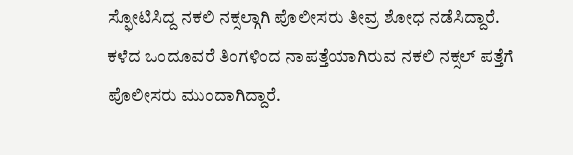ಸ್ಫೋಟಿಸಿದ್ದ ನಕಲಿ ನಕ್ಸಲ್ಗಾಗಿ ಪೊಲೀಸರು ತೀವ್ರ ಶೋಧ ನಡೆಸಿದ್ದಾರೆ. ಕಳೆದ ಒಂದೂವರೆ ತಿಂಗಳಿಂದ ನಾಪತ್ತೆಯಾಗಿರುವ ನಕಲಿ ನಕ್ಸಲ್ ಪತ್ತೆಗೆ ಪೊಲೀಸರು ಮುಂದಾಗಿದ್ದಾರೆ.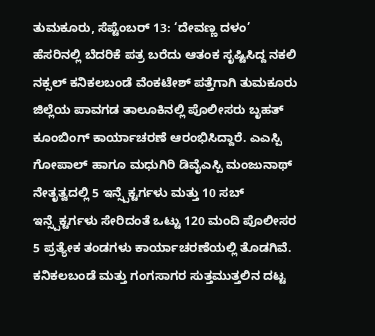ತುಮಕೂರು, ಸೆಪ್ಟೆಂಬರ್ 13: ‘ದೇವಣ್ಣ ದಳಂ’ ಹೆಸರಿನಲ್ಲಿ ಬೆದರಿಕೆ ಪತ್ರ ಬರೆದು ಆತಂಕ ಸೃಷ್ಟಿಸಿದ್ದ ನಕಲಿ ನಕ್ಸಲ್ ಕನಿಕಲಬಂಡೆ ವೆಂಕಟೇಶ್ ಪತ್ತೆಗಾಗಿ ತುಮಕೂರು ಜಿಲ್ಲೆಯ ಪಾವಗಡ ತಾಲೂಕಿನಲ್ಲಿ ಪೊಲೀಸರು ಬೃಹತ್ ಕೂಂಬಿಂಗ್ ಕಾರ್ಯಾಚರಣೆ ಆರಂಭಿಸಿದ್ದಾರೆ. ಎಎಸ್ಪಿ ಗೋಪಾಲ್ ಹಾಗೂ ಮಧುಗಿರಿ ಡಿವೈಎಸ್ಪಿ ಮಂಜುನಾಥ್ ನೇತೃತ್ವದಲ್ಲಿ 5 ಇನ್ಸ್ಪೆಕ್ಟರ್ಗಳು ಮತ್ತು 10 ಸಬ್ ಇನ್ಸ್ಪೆಕ್ಟರ್ಗಳು ಸೇರಿದಂತೆ ಒಟ್ಟು 120 ಮಂದಿ ಪೊಲೀಸರ 5 ಪ್ರತ್ಯೇಕ ತಂಡಗಳು ಕಾರ್ಯಾಚರಣೆಯಲ್ಲಿ ತೊಡಗಿವೆ. ಕನಿಕಲಬಂಡೆ ಮತ್ತು ಗಂಗಸಾಗರ ಸುತ್ತಮುತ್ತಲಿನ ದಟ್ಟ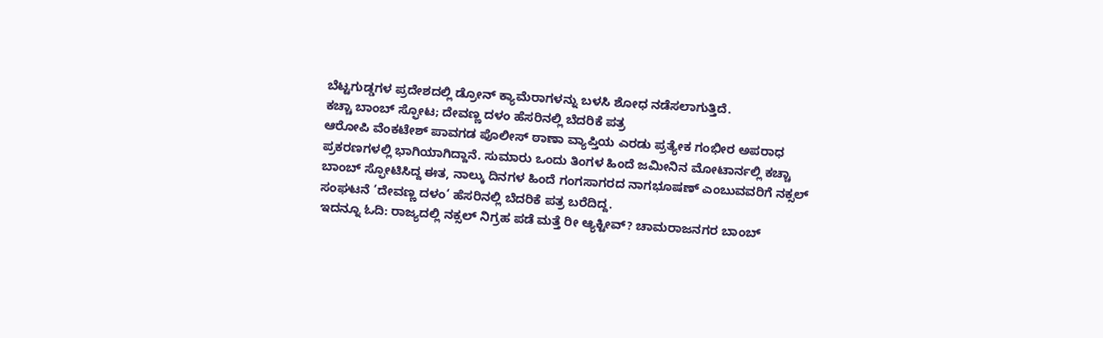ಬೆಟ್ಟಗುಡ್ಡಗಳ ಪ್ರದೇಶದಲ್ಲಿ ಡ್ರೋನ್ ಕ್ಯಾಮೆರಾಗಳನ್ನು ಬಳಸಿ ಶೋಧ ನಡೆಸಲಾಗುತ್ತಿದೆ.
ಕಚ್ಚಾ ಬಾಂಬ್ ಸ್ಫೋಟ; ದೇವಣ್ಣ ದಳಂ ಹೆಸರಿನಲ್ಲಿ ಬೆದರಿಕೆ ಪತ್ರ
ಆರೋಪಿ ವೆಂಕಟೇಶ್ ಪಾವಗಡ ಪೊಲೀಸ್ ಠಾಣಾ ವ್ಯಾಪ್ತಿಯ ಎರಡು ಪ್ರತ್ಯೇಕ ಗಂಭೀರ ಅಪರಾಧ ಪ್ರಕರಣಗಳಲ್ಲಿ ಭಾಗಿಯಾಗಿದ್ದಾನೆ. ಸುಮಾರು ಒಂದು ತಿಂಗಳ ಹಿಂದೆ ಜಮೀನಿನ ಮೋಟಾರ್ನಲ್ಲಿ ಕಚ್ಚಾ ಬಾಂಬ್ ಸ್ಫೋಟಿಸಿದ್ದ ಈತ, ನಾಲ್ಕು ದಿನಗಳ ಹಿಂದೆ ಗಂಗಸಾಗರದ ನಾಗಭೂಷಣ್ ಎಂಬುವವರಿಗೆ ನಕ್ಸಲ್ ಸಂಘಟನೆ ‘ದೇವಣ್ಣ ದಳಂ’ ಹೆಸರಿನಲ್ಲಿ ಬೆದರಿಕೆ ಪತ್ರ ಬರೆದಿದ್ದ.
ಇದನ್ನೂ ಓದಿ: ರಾಜ್ಯದಲ್ಲಿ ನಕ್ಸಲ್ ನಿಗ್ರಹ ಪಡೆ ಮತ್ತೆ ರೀ ಆ್ಯಕ್ಟೀವ್? ಚಾಮರಾಜನಗರ ಬಾಂಬ್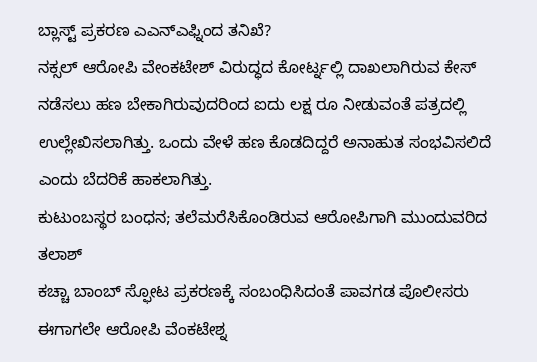ಬ್ಲಾಸ್ಟ್ ಪ್ರಕರಣ ಎಎನ್ಎಫ್ನಿಂದ ತನಿಖೆ?
ನಕ್ಸಲ್ ಆರೋಪಿ ವೇಂಕಟೇಶ್ ವಿರುದ್ಧದ ಕೋರ್ಟ್ನಲ್ಲಿ ದಾಖಲಾಗಿರುವ ಕೇಸ್ ನಡೆಸಲು ಹಣ ಬೇಕಾಗಿರುವುದರಿಂದ ಐದು ಲಕ್ಷ ರೂ ನೀಡುವಂತೆ ಪತ್ರದಲ್ಲಿ ಉಲ್ಲೇಖಿಸಲಾಗಿತ್ತು. ಒಂದು ವೇಳೆ ಹಣ ಕೊಡದಿದ್ದರೆ ಅನಾಹುತ ಸಂಭವಿಸಲಿದೆ ಎಂದು ಬೆದರಿಕೆ ಹಾಕಲಾಗಿತ್ತು.
ಕುಟುಂಬಸ್ಥರ ಬಂಧನ; ತಲೆಮರೆಸಿಕೊಂಡಿರುವ ಆರೋಪಿಗಾಗಿ ಮುಂದುವರಿದ ತಲಾಶ್
ಕಚ್ಚಾ ಬಾಂಬ್ ಸ್ಫೋಟ ಪ್ರಕರಣಕ್ಕೆ ಸಂಬಂಧಿಸಿದಂತೆ ಪಾವಗಡ ಪೊಲೀಸರು ಈಗಾಗಲೇ ಆರೋಪಿ ವೆಂಕಟೇಶ್ನ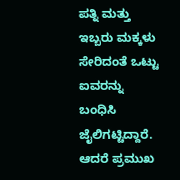ಪತ್ನಿ ಮತ್ತು ಇಬ್ಬರು ಮಕ್ಕಳು ಸೇರಿದಂತೆ ಒಟ್ಟು ಐವರನ್ನು ಬಂಧಿಸಿ ಜೈಲಿಗಟ್ಟಿದ್ದಾರೆ. ಆದರೆ ಪ್ರಮುಖ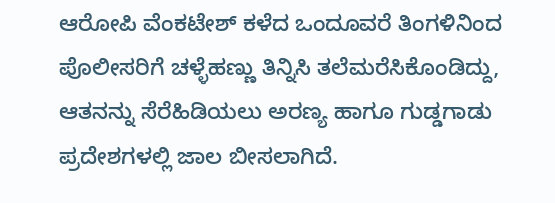ಆರೋಪಿ ವೆಂಕಟೇಶ್ ಕಳೆದ ಒಂದೂವರೆ ತಿಂಗಳಿನಿಂದ ಪೊಲೀಸರಿಗೆ ಚಳ್ಳೆಹಣ್ಣು ತಿನ್ನಿಸಿ ತಲೆಮರೆಸಿಕೊಂಡಿದ್ದು, ಆತನನ್ನು ಸೆರೆಹಿಡಿಯಲು ಅರಣ್ಯ ಹಾಗೂ ಗುಡ್ಡಗಾಡು ಪ್ರದೇಶಗಳಲ್ಲಿ ಜಾಲ ಬೀಸಲಾಗಿದೆ.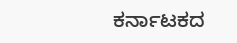ಕರ್ನಾಟಕದ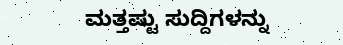ಮತ್ತಷ್ಟು ಸುದ್ದಿಗಳನ್ನು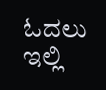ಓದಲು ಇಲ್ಲಿ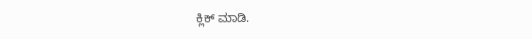ಕ್ಲಿಕ್ ಮಾಡಿ.